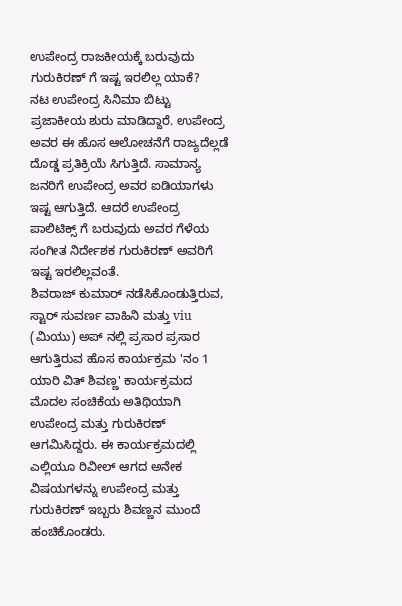ಉಪೇಂದ್ರ ರಾಜಕೀಯಕ್ಕೆ ಬರುವುದು ಗುರುಕಿರಣ್ ಗೆ ಇಷ್ಟ ಇರಲಿಲ್ಲ ಯಾಕೆ?
ನಟ ಉಪೇಂದ್ರ ಸಿನಿಮಾ ಬಿಟ್ಟು ಪ್ರಜಾಕೀಯ ಶುರು ಮಾಡಿದ್ದಾರೆ. ಉಪೇಂದ್ರ ಅವರ ಈ ಹೊಸ ಆಲೋಚನೆಗೆ ರಾಜ್ಯದೆಲ್ಲಡೆ ದೊಡ್ಡ ಪ್ರತಿಕ್ರಿಯೆ ಸಿಗುತ್ತಿದೆ. ಸಾಮಾನ್ಯ ಜನರಿಗೆ ಉಪೇಂದ್ರ ಅವರ ಐಡಿಯಾಗಳು ಇಷ್ಟ ಆಗುತ್ತಿದೆ. ಆದರೆ ಉಪೇಂದ್ರ ಪಾಲಿಟಿಕ್ಸ್ ಗೆ ಬರುವುದು ಅವರ ಗೆಳೆಯ ಸಂಗೀತ ನಿರ್ದೇಶಕ ಗುರುಕಿರಣ್ ಅವರಿಗೆ ಇಷ್ಟ ಇರಲಿಲ್ಲವಂತೆ.
ಶಿವರಾಜ್ ಕುಮಾರ್ ನಡೆಸಿಕೊಂಡುತ್ತಿರುವ, ಸ್ಟಾರ್ ಸುವರ್ಣ ವಾಹಿನಿ ಮತ್ತು viu (ಮಿಯು) ಅಪ್ ನಲ್ಲಿ ಪ್ರಸಾರ ಪ್ರಸಾರ ಆಗುತ್ತಿರುವ ಹೊಸ ಕಾರ್ಯಕ್ರಮ 'ನಂ 1 ಯಾರಿ ವಿತ್ ಶಿವಣ್ಣ' ಕಾರ್ಯಕ್ರಮದ ಮೊದಲ ಸಂಚಿಕೆಯ ಅತಿಥಿಯಾಗಿ ಉಪೇಂದ್ರ ಮತ್ತು ಗುರುಕಿರಣ್ ಆಗಮಿಸಿದ್ದರು. ಈ ಕಾರ್ಯಕ್ರಮದಲ್ಲಿ ಎಲ್ಲಿಯೂ ರಿವೀಲ್ ಆಗದ ಅನೇಕ ವಿಷಯಗಳನ್ನು ಉಪೇಂದ್ರ ಮತ್ತು ಗುರುಕಿರಣ್ ಇಬ್ಬರು ಶಿವಣ್ಣನ ಮುಂದೆ ಹಂಚಿಕೊಂಡರು.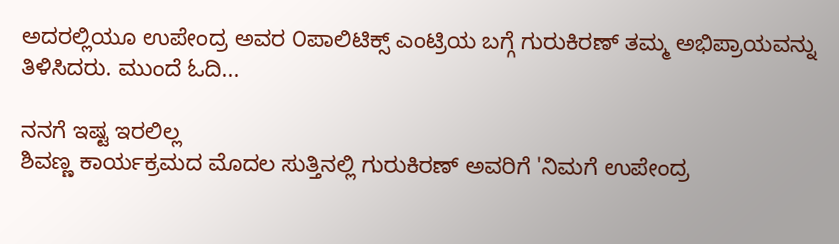ಅದರಲ್ಲಿಯೂ ಉಪೇಂದ್ರ ಅವರ ೦ಪಾಲಿಟಿಕ್ಸ್ ಎಂಟ್ರಿಯ ಬಗ್ಗೆ ಗುರುಕಿರಣ್ ತಮ್ಮ ಅಭಿಪ್ರಾಯವನ್ನು ತಿಳಿಸಿದರು. ಮುಂದೆ ಓದಿ...

ನನಗೆ ಇಷ್ಟ ಇರಲಿಲ್ಲ
ಶಿವಣ್ಣ ಕಾರ್ಯಕ್ರಮದ ಮೊದಲ ಸುತ್ತಿನಲ್ಲಿ ಗುರುಕಿರಣ್ ಅವರಿಗೆ 'ನಿಮಗೆ ಉಪೇಂದ್ರ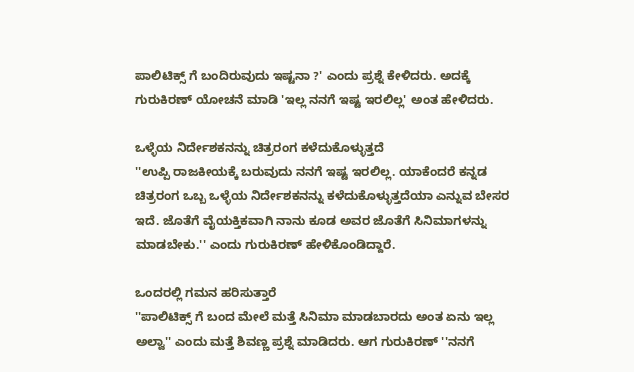ಪಾಲಿಟಿಕ್ಸ್ ಗೆ ಬಂದಿರುವುದು ಇಷ್ಟನಾ ?' ಎಂದು ಪ್ರಶ್ನೆ ಕೇಳಿದರು. ಅದಕ್ಕೆ ಗುರುಕಿರಣ್ ಯೋಚನೆ ಮಾಡಿ 'ಇಲ್ಲ ನನಗೆ ಇಷ್ಟ ಇರಲಿಲ್ಲ' ಅಂತ ಹೇಳಿದರು.

ಒಳ್ಳೆಯ ನಿರ್ದೇಶಕನನ್ನು ಚಿತ್ರರಂಗ ಕಳೆದುಕೊಳ್ಳುತ್ತದೆ
''ಉಪ್ಪಿ ರಾಜಕೀಯಕ್ಕೆ ಬರುವುದು ನನಗೆ ಇಷ್ಟ ಇರಲಿಲ್ಲ. ಯಾಕೆಂದರೆ ಕನ್ನಡ ಚಿತ್ರರಂಗ ಒಬ್ಬ ಒಳ್ಳೆಯ ನಿರ್ದೇಶಕನನ್ನು ಕಳೆದುಕೊಳ್ಳುತ್ತದೆಯಾ ಎನ್ನುವ ಬೇಸರ ಇದೆ. ಜೊತೆಗೆ ವೈಯಕ್ತಿಕವಾಗಿ ನಾನು ಕೂಡ ಅವರ ಜೊತೆಗೆ ಸಿನಿಮಾಗಳನ್ನು ಮಾಡಬೇಕು.'' ಎಂದು ಗುರುಕಿರಣ್ ಹೇಳಿಕೊಂಡಿದ್ದಾರೆ.

ಒಂದರಲ್ಲಿ ಗಮನ ಹರಿಸುತ್ತಾರೆ
''ಪಾಲಿಟಿಕ್ಸ್ ಗೆ ಬಂದ ಮೇಲೆ ಮತ್ತೆ ಸಿನಿಮಾ ಮಾಡಬಾರದು ಅಂತ ಏನು ಇಲ್ಲ ಅಲ್ವಾ'' ಎಂದು ಮತ್ತೆ ಶಿವಣ್ಣ ಪ್ರಶ್ನೆ ಮಾಡಿದರು. ಆಗ ಗುರುಕಿರಣ್ ''ನನಗೆ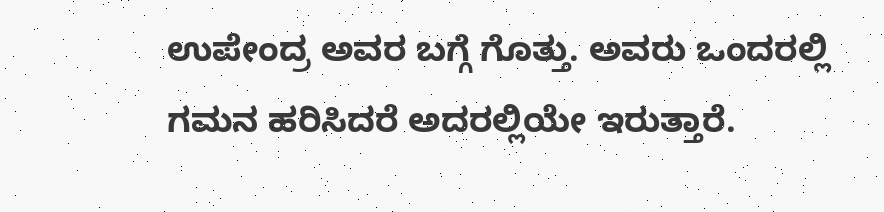ಉಪೇಂದ್ರ ಅವರ ಬಗ್ಗೆ ಗೊತ್ತು. ಅವರು ಒಂದರಲ್ಲಿ ಗಮನ ಹರಿಸಿದರೆ ಅದರಲ್ಲಿಯೇ ಇರುತ್ತಾರೆ.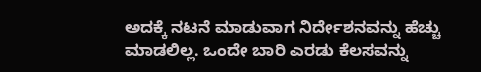ಅದಕ್ಕೆ ನಟನೆ ಮಾಡುವಾಗ ನಿರ್ದೇಶನವನ್ನು ಹೆಚ್ಚು ಮಾಡಲಿಲ್ಲ. ಒಂದೇ ಬಾರಿ ಎರಡು ಕೆಲಸವನ್ನು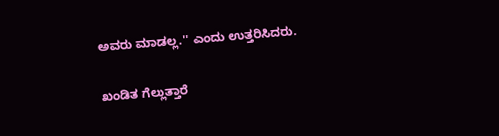ಅವರು ಮಾಡಲ್ಲ.'' ಎಂದು ಉತ್ತರಿಸಿದರು.

ಖಂಡಿತ ಗೆಲ್ಲುತ್ತಾರೆ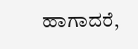ಹಾಗಾದರೆ,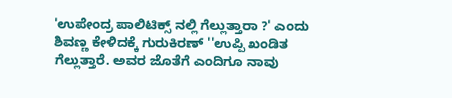'ಉಪೇಂದ್ರ ಪಾಲಿಟಿಕ್ಸ್ ನಲ್ಲಿ ಗೆಲ್ಲುತ್ತಾರಾ ?' ಎಂದು ಶಿವಣ್ಣ ಕೇಳಿದಕ್ಕೆ ಗುರುಕಿರಣ್ ''ಉಪ್ಪಿ ಖಂಡಿತ ಗೆಲ್ಲುತ್ತಾರೆ. ಅವರ ಜೊತೆಗೆ ಎಂದಿಗೂ ನಾವು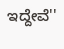ಇದ್ದೇವೆ''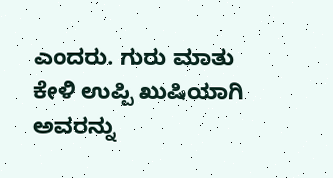ಎಂದರು. ಗುರು ಮಾತು ಕೇಳಿ ಉಪ್ಪಿ ಖುಷಿಯಾಗಿ ಅವರನ್ನು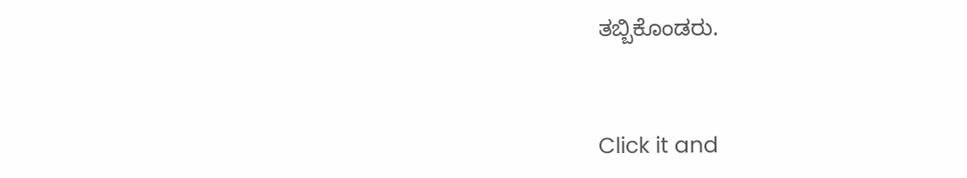ತಬ್ಬಿಕೊಂಡರು.


Click it and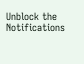Unblock the Notifications